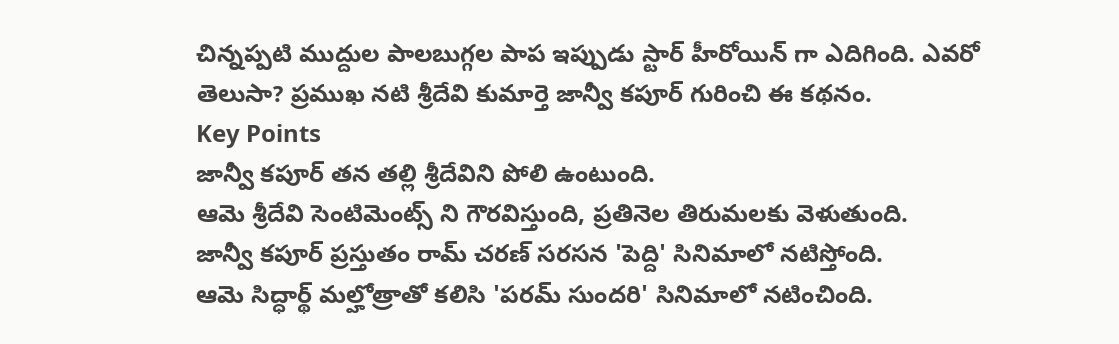చిన్నప్పటి ముద్దుల పాలబుగ్గల పాప ఇప్పుడు స్టార్ హీరోయిన్ గా ఎదిగింది. ఎవరో తెలుసా? ప్రముఖ నటి శ్రీదేవి కుమార్తె జాన్వీ కపూర్ గురించి ఈ కథనం.
Key Points
జాన్వీ కపూర్ తన తల్లి శ్రీదేవిని పోలి ఉంటుంది.
ఆమె శ్రీదేవి సెంటిమెంట్స్ ని గౌరవిస్తుంది, ప్రతినెల తిరుమలకు వెళుతుంది.
జాన్వీ కపూర్ ప్రస్తుతం రామ్ చరణ్ సరసన 'పెద్ది' సినిమాలో నటిస్తోంది.
ఆమె సిద్ధార్థ్ మల్హోత్రాతో కలిసి 'పరమ్ సుందరి' సినిమాలో నటించింది.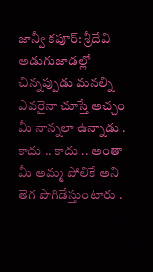జాన్వీ కపూర్: శ్రీదేవి అడుగుజాడల్లో
చిన్నప్పుడు మనల్ని ఎవరైనా చూస్తే అచ్చం మీ నాన్నలా ఉన్నాడు . కాదు .. కాదు .. అంతా మీ అమ్మ పోలికే అని తెగ పొగిడేస్తుంటారు .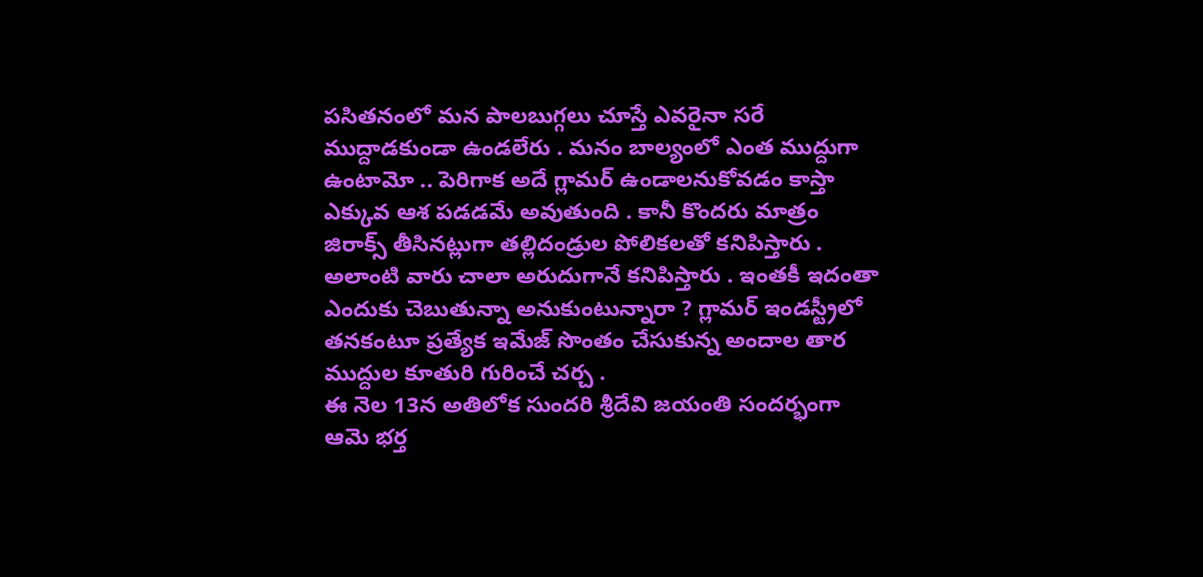పసితనంలో మన పాలబుగ్గలు చూస్తే ఎవరైనా సరే ముద్దాడకుండా ఉండలేరు . మనం బాల్యంలో ఎంత ముద్దుగా ఉంటామో .. పెరిగాక అదే గ్లామర్ ఉండాలనుకోవడం కాస్తా ఎక్కువ ఆశ పడడమే అవుతుంది . కానీ కొందరు మాత్రం జిరాక్స్ తీసినట్లుగా తల్లిదండ్రుల పోలికలతో కనిపిస్తారు . అలాంటి వారు చాలా అరుదుగానే కనిపిస్తారు . ఇంతకీ ఇదంతా ఎందుకు చెబుతున్నా అనుకుంటున్నారా ? గ్లామర్ ఇండస్ట్రీలో తనకంటూ ప్రత్యేక ఇమేజ్ సొంతం చేసుకున్న అందాల తార ముద్దుల కూతురి గురించే చర్చ .
ఈ నెల 13న అతిలోక సుందరి శ్రీదేవి జయంతి సందర్భంగా ఆమె భర్త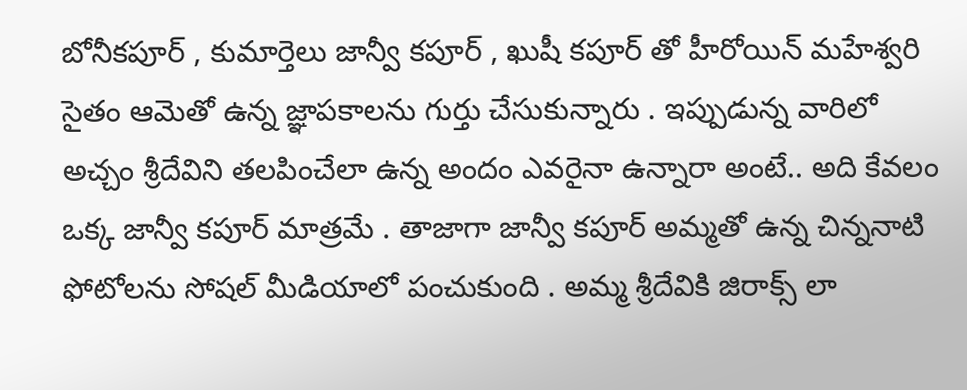బోనీకపూర్ , కుమార్తెలు జాన్వీ కపూర్ , ఖుషీ కపూర్ తో హీరోయిన్ మహేశ్వరి సైతం ఆమెతో ఉన్న జ్ఞాపకాలను గుర్తు చేసుకున్నారు . ఇప్పుడున్న వారిలో అచ్చం శ్రీదేవిని తలపించేలా ఉన్న అందం ఎవరైనా ఉన్నారా అంటే.. అది కేవలం ఒక్క జాన్వీ కపూర్ మాత్రమే . తాజాగా జాన్వీ కపూర్ అమ్మతో ఉన్న చిన్ననాటి ఫోటోలను సోషల్ మీడియాలో పంచుకుంది . అమ్మ శ్రీదేవికి జిరాక్స్ లా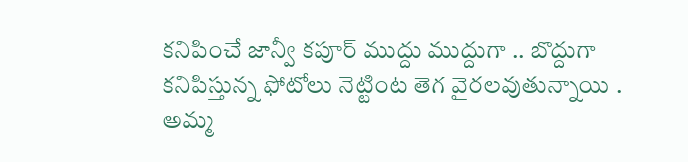కనిపించే జాన్వీ కపూర్ ముద్దు ముద్దుగా .. బొద్దుగా కనిపిస్తున్న ఫోటోలు నెట్టింట తెగ వైరలవుతున్నాయి .
అమ్మ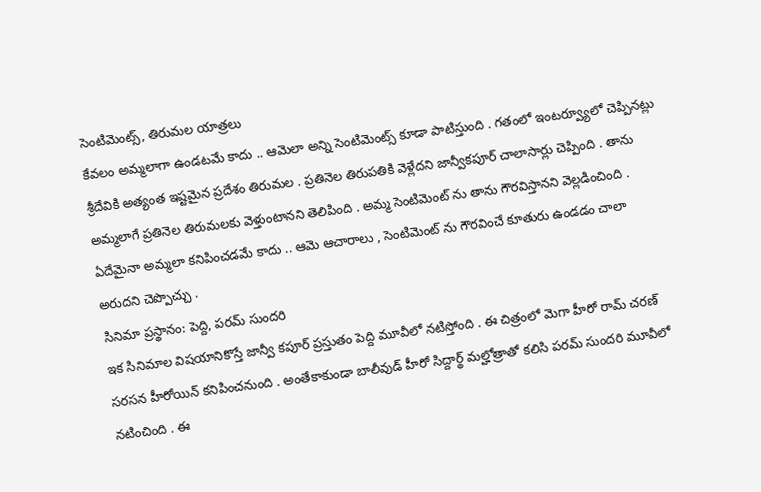సెంటిమెంట్స్, తిరుమల యాత్రలు
కేవలం అమ్మలాగా ఉండటమే కాదు .. ఆమెలా అన్ని సెంటిమెంట్స్ కూడా పాటిస్తుంది . గతంలో ఇంటర్వ్యూలో చెప్పినట్లు శ్రీదేవికి అత్యంత ఇష్టమైన ప్రదేశం తిరుమల . ప్రతినెల తిరుపతికి వెళ్లేదని జాన్వీకపూర్ చాలాసార్లు చెప్పింది . తాను అమ్మలాగే ప్రతినెల తిరుమలకు వెళ్తుంటానని తెలిపింది . అమ్మ సెంటిమెంట్ ను తాను గౌరవిస్తానని వెల్లడించింది . ఏదేమైనా అమ్మలా కనిపించడమే కాదు .. ఆమె ఆచారాలు , సెంటిమెంట్ ను గౌరవించే కూతురు ఉండడం చాలా అరుదని చెప్పొచ్చు .
సినిమా ప్రస్థానం: పెద్ది, పరమ్ సుందరి
ఇక సినిమాల విషయానికొస్తే జాన్వీ కపూర్ ప్రస్తుతం పెద్ది మూవీలో నటిస్తోంది . ఈ చిత్రంలో మెగా హీరో రామ్ చరణ్ సరసన హీరోయిన్ కనిపించనుంది . అంతేకాకుండా బాలీవుడ్ హీరో సిద్దార్థ్ మల్హోత్రాతో కలిసి పరమ్ సుందరి మూవీలో నటించింది . ఈ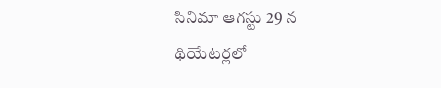సినిమా ఆగస్టు 29 న థియేటర్లలో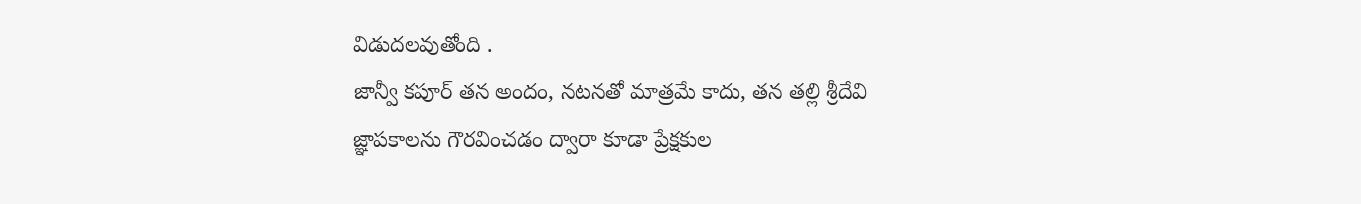విడుదలవుతోంది .
జాన్వీ కపూర్ తన అందం, నటనతో మాత్రమే కాదు, తన తల్లి శ్రీదేవి జ్ఞాపకాలను గౌరవించడం ద్వారా కూడా ప్రేక్షకుల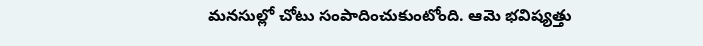మనసుల్లో చోటు సంపాదించుకుంటోంది. ఆమె భవిష్యత్తు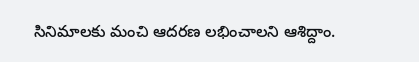సినిమాలకు మంచి ఆదరణ లభించాలని ఆశిద్దాం.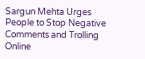Sargun Mehta Urges People to Stop Negative Comments and Trolling Online